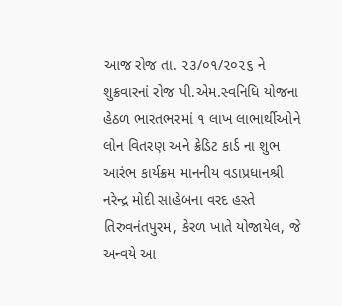આજ રોજ તા. ૨૩/૦૧/૨૦૨૬ ને શુક્રવારનાં રોજ પી.એમ.સ્વનિધિ યોજના હેઠળ ભારતભરમાં ૧ લાખ લાભાર્થીઓને લોન વિતરણ અને ક્રેડિટ કાર્ડ ના શુભ આરંભ કાર્યક્રમ માનનીય વડાપ્રધાનશ્રી નરેન્દ્ર મોદી સાહેબના વરદ હસ્તે તિરુવનંતપુરમ, કેરળ ખાતે યોજાયેલ, જે અન્વયે આ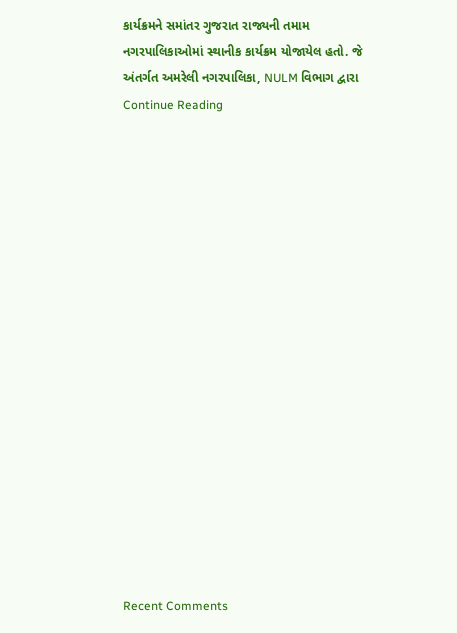કાર્યક્રમને સમાંતર ગુજરાત રાજ્યની તમામ નગરપાલિકાઓમાં સ્થાનીક કાર્યક્રમ યોજાયેલ હતો. જે અંતર્ગત અમરેલી નગરપાલિકા, NULM વિભાગ દ્વારા Continue Reading


















Recent Comments